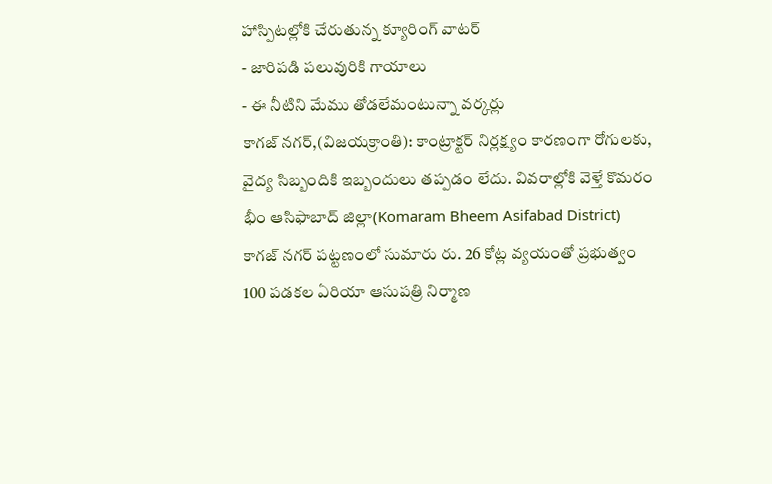హాస్పిటల్లోకి చేరుతున్న క్యూరింగ్ వాటర్
- జారిపడి పలువురికి గాయాలు
- ఈ నీటిని మేము తోడలేమంటున్నా వర్కర్లు
కాగజ్ నగర్,(విజయక్రాంతి): కాంట్రాక్టర్ నిర్లక్ష్యం కారణంగా రోగులకు, వైద్య సిబ్బందికి ఇబ్బందులు తప్పడం లేదు. వివరాల్లోకి వెళ్తే కొమరం భీం ఆసిఫాబాద్ జిల్లా(Komaram Bheem Asifabad District) కాగజ్ నగర్ పట్టణంలో సుమారు రు. 26 కోట్ల వ్యయంతో ప్రభుత్వం 100 పడకల ఏరియా ఆసుపత్రి నిర్మాణ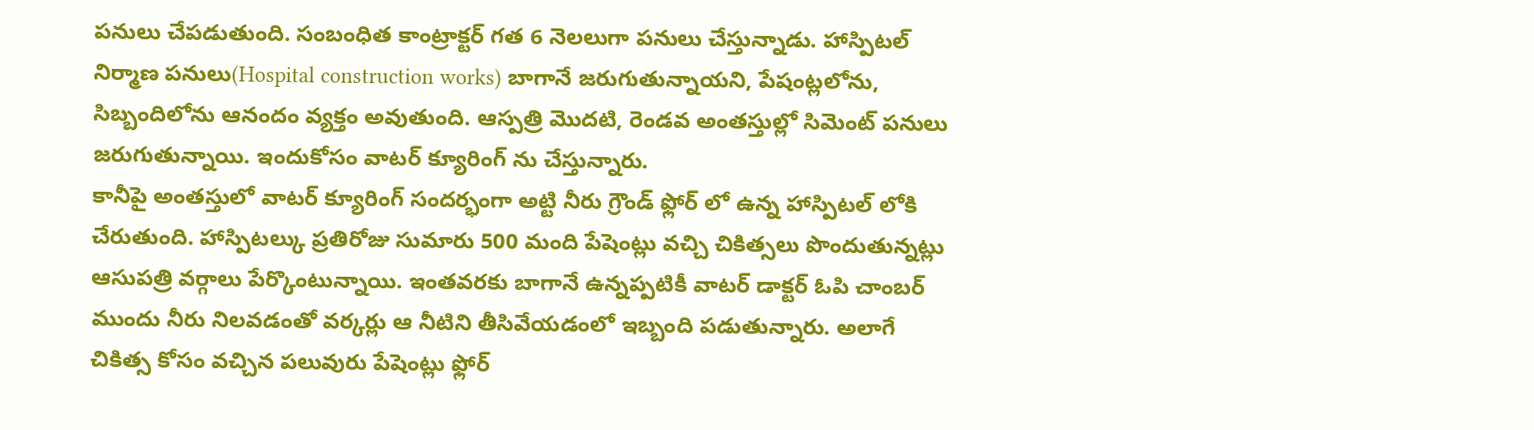పనులు చేపడుతుంది. సంబంధిత కాంట్రాక్టర్ గత 6 నెలలుగా పనులు చేస్తున్నాడు. హాస్పిటల్ నిర్మాణ పనులు(Hospital construction works) బాగానే జరుగుతున్నాయని, పేషంట్లలోను, సిబ్బందిలోను ఆనందం వ్యక్తం అవుతుంది. ఆస్పత్రి మొదటి, రెండవ అంతస్తుల్లో సిమెంట్ పనులు జరుగుతున్నాయి. ఇందుకోసం వాటర్ క్యూరింగ్ ను చేస్తున్నారు.
కానీపై అంతస్తులో వాటర్ క్యూరింగ్ సందర్భంగా అట్టి నీరు గ్రౌండ్ ఫ్లోర్ లో ఉన్న హాస్పిటల్ లోకి చేరుతుంది. హాస్పిటల్కు ప్రతిరోజు సుమారు 500 మంది పేషెంట్లు వచ్చి చికిత్సలు పొందుతున్నట్లు ఆసుపత్రి వర్గాలు పేర్కొంటున్నాయి. ఇంతవరకు బాగానే ఉన్నప్పటికీ వాటర్ డాక్టర్ ఓపి చాంబర్ ముందు నీరు నిలవడంతో వర్కర్లు ఆ నీటిని తీసివేయడంలో ఇబ్బంది పడుతున్నారు. అలాగే చికిత్స కోసం వచ్చిన పలువురు పేషెంట్లు ఫ్లోర్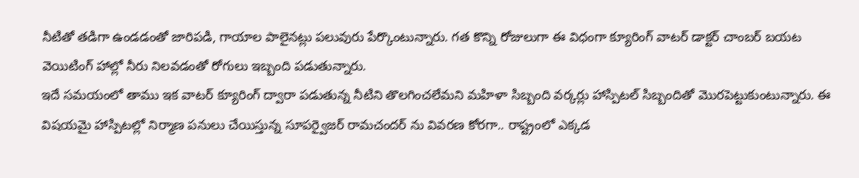నీటితో తడిగా ఉండడంతో జారిపడి, గాయాల పాలైనట్లు పలువురు పేర్కొంటున్నారు. గత కొన్ని రోజులుగా ఈ విధంగా క్యూరింగ్ వాటర్ డాక్టర్ చాంబర్ బయట వెయిటింగ్ హాల్లో నీరు నిలవడంతో రోగులు ఇబ్బంది పడుతున్నారు.
ఇదే సమయంలో తాము ఇక వాటర్ క్యూరింగ్ ద్వారా పడుతున్న నీటిని తొలగించలేమని మహిళా సిబ్బంది వర్కర్లు హాస్పిటల్ సిబ్బందితో మొరపెట్టుకుంటున్నారు. ఈ విషయమై హాస్పిటల్లో నిర్మాణ పనులు చేయిస్తున్న సూపర్వైజర్ రామచందర్ ను వివరణ కోరగా.. రాష్ట్రంలో ఎక్కడ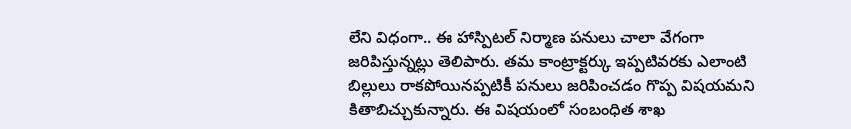లేని విధంగా.. ఈ హాస్పిటల్ నిర్మాణ పనులు చాలా వేగంగా జరిపిస్తున్నట్లు తెలిపారు. తమ కాంట్రాక్టర్కు ఇప్పటివరకు ఎలాంటి బిల్లులు రాకపోయినప్పటికీ పనులు జరిపించడం గొప్ప విషయమని కితాబిచ్చుకున్నారు. ఈ విషయంలో సంబంధిత శాఖ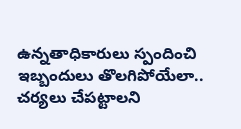ఉన్నతాధికారులు స్పందించి ఇబ్బందులు తొలగిపోయేలా.. చర్యలు చేపట్టాలని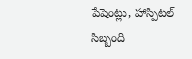పేషెంట్లు, హాస్పిటల్ సిబ్బంది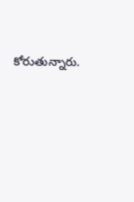కోరుతున్నారు.